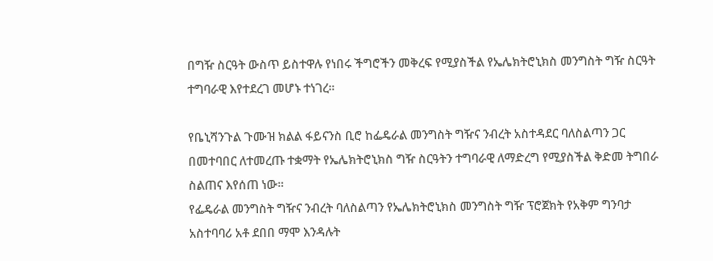በግዥ ስርዓት ውስጥ ይስተዋሉ የነበሩ ችግሮችን መቅረፍ የሚያስችል የኤሌክትሮኒክስ መንግስት ግዥ ስርዓት ተግባራዊ እየተደረገ መሆኑ ተነገረ፡፡

የቤኒሻንጉል ጉሙዝ ክልል ፋይናንስ ቢሮ ከፌዴራል መንግስት ግዥና ንብረት አስተዳደር ባለስልጣን ጋር በመተባበር ለተመረጡ ተቋማት የኤሌክትሮኒክስ ግዥ ስርዓትን ተግባራዊ ለማድረግ የሚያስችል ቅድመ ትግበራ ስልጠና እየሰጠ ነው፡፡
የፌዴራል መንግስት ግዥና ንብረት ባለስልጣን የኤሌክትሮኒክስ መንግስት ግዥ ፕሮጀክት የአቅም ግንባታ አስተባባሪ አቶ ደበበ ማሞ እንዳሉት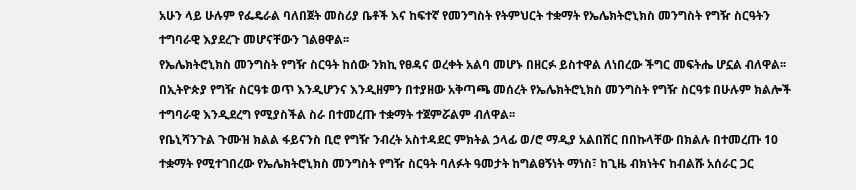አሁን ላይ ሁሉም የፌዴራል ባለበጀት መስሪያ ቤቶች እና ከፍተኛ የመንግስት የትምህርት ተቋማት የኤሌክትሮኒክስ መንግስት የግዥ ስርዓትን ተግባራዊ እያደረጉ መሆናቸውን ገልፀዋል፡፡
የኤሌክትሮኒክስ መንግስት የግዥ ስርዓት ከሰው ንክኪ የፀዳና ወረቀት አልባ መሆኑ በዘርፉ ይስተዋል ለነበረው ችግር መፍትሔ ሆኗል ብለዋል፡፡
በኢትዮጵያ የግዥ ስርዓቱ ወጥ እንዲሆንና እንዲዘምን በተያዘው አቅጣጫ መሰረት የኤሌክትሮኒክስ መንግስት የግዥ ስርዓቱ በሁሉም ክልሎች ተግባራዊ እንዲደረግ የሚያስችል ስራ በተመረጡ ተቋማት ተጀምሯልም ብለዋል፡፡
የቤኒሻንጉል ጉሙዝ ክልል ፋይናንስ ቢሮ የግዥ ንብረት አስተዳደር ምክትል ኃላፊ ወ/ሮ ማዲያ አልበሽር በበኩላቸው በክልሉ በተመረጡ 10 ተቋማት የሚተገበረው የኤሌክትሮኒክስ መንግስት የግዥ ስርዓት ባለፉት ዓመታት ከግልፀኝነት ማነስ፣ ከጊዜ ብክነትና ከብልሹ አሰራር ጋር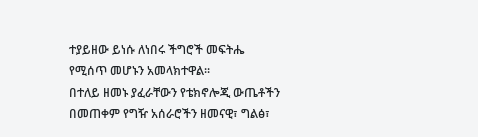ተያይዘው ይነሱ ለነበሩ ችግሮች መፍትሔ የሚሰጥ መሆኑን አመላክተዋል፡፡
በተለይ ዘመኑ ያፈራቸውን የቴክኖሎጂ ውጤቶችን በመጠቀም የግዥ አሰራሮችን ዘመናዊ፣ ግልፅ፣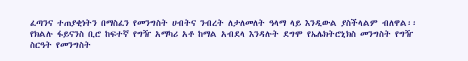ፈጣንና ተጠያቂነትን በማስፈን የመንግስት ሀብትና ንብረት ለታለመለት ዓላማ ላይ እንዲውል ያስችላልም ብለዋል፡፡
የክልሉ ፋይናንስ ቢሮ ከፍተኛ የግዥ አማካሪ አቶ ከማል አብደላ እንዳሉት ደግሞ የኤሌክትሮኒክስ መንግስት የግዥ ስርዓት የመንግስት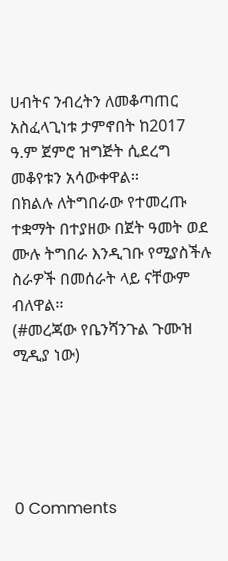ሀብትና ንብረትን ለመቆጣጠር አስፈላጊነቱ ታምኖበት ከ2017 ዓ.ም ጀምሮ ዝግጅት ሲደረግ መቆየቱን አሳውቀዋል፡፡
በክልሉ ለትግበራው የተመረጡ ተቋማት በተያዘው በጀት ዓመት ወደ ሙሉ ትግበራ እንዲገቡ የሚያስችሉ ስራዎች በመሰራት ላይ ናቸውም ብለዋል፡፡
(#መረጃው የቤንሻንጉል ጉሙዝ ሚዲያ ነው)





0 Comments